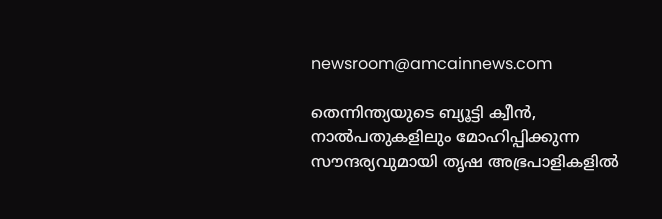newsroom@amcainnews.com

തെന്നിന്ത്യയുടെ ബ്യൂട്ടി ക്വീൻ, നാൽപതുകളിലും മോഹിപ്പിക്കുന്ന സൗന്ദര്യവുമായി തൃഷ അഭ്രപാളികളിൽ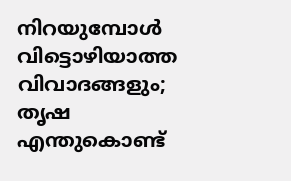നിറയുമ്പോൾ വിട്ടൊഴിയാത്ത വിവാദങ്ങളും; തൃഷ എന്തുകൊണ്ട്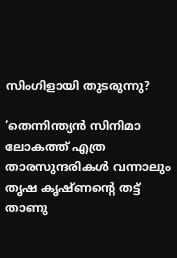സിംഗിളായി തുടരുന്നു?

‘തെന്നിന്ത്യൻ സിനിമാ ലോകത്ത് എത്ര താരസുന്ദരികൾ വന്നാലും തൃഷ കൃഷ്ണന്റെ തട്ട് താണു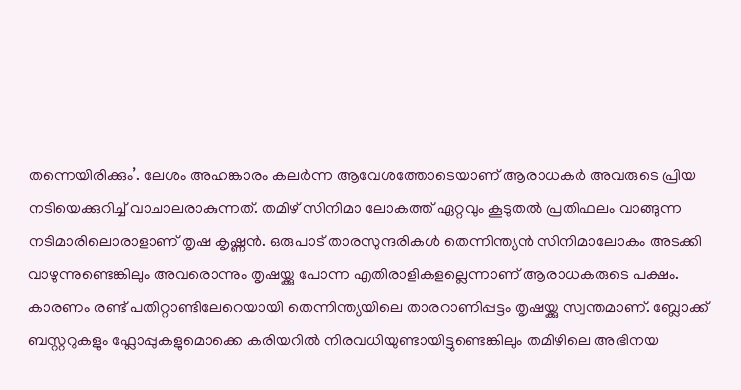തന്നെയിരിക്കും’. ലേശം അഹങ്കാരം കലർന്ന ആവേശത്തോടെയാണ് ആരാധകർ അവരുടെ പ്രിയ നടിയെക്കുറിച്ച് വാചാലരാകുന്നത്. തമിഴ് സിനിമാ ലോകത്ത് ഏറ്റവും കൂടുതൽ പ്രതിഫലം വാങ്ങുന്ന നടിമാരിലൊരാളാണ് തൃഷ കൃഷ്ണൻ. ഒരുപാട് താരസുന്ദരികൾ തെന്നിന്ത്യൻ സിനിമാലോകം അടക്കി വാഴുന്നുണ്ടെങ്കിലും അവരൊന്നും തൃഷയ്ക്കു പോന്ന എതിരാളികളല്ലെന്നാണ് ആരാധകരുടെ പക്ഷം. കാരണം രണ്ട് പതിറ്റാണ്ടിലേറെയായി തെന്നിന്ത്യയിലെ താരറാണിപ്പട്ടം തൃഷയ്ക്കു സ്വന്തമാണ്. ബ്ലോക്ക് ബസ്റ്ററുകളും ഫ്ലോപ്പുകളുമൊക്കെ കരിയറിൽ നിരവധിയുണ്ടായിട്ടുണ്ടെങ്കിലും തമിഴിലെ അഭിനയ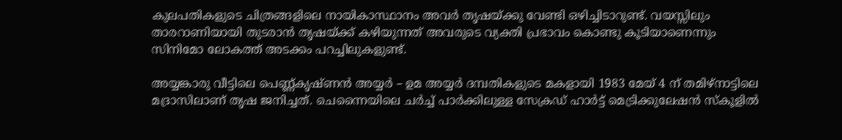കുലപതികളുടെ ചിത്രങ്ങളിലെ നായികാസ്ഥാനം അവർ തൃഷയ്ക്കു വേണ്ടി ഒഴിച്ചിടാറുണ്ട്. വയസ്സിലും താരറാണിയായി തുടരാൻ തൃഷയ്ക്ക് കഴിയുന്നത് അവരുടെ വ്യക്തി പ്രഭാവം കൊണ്ടു കൂടിയാണെന്നും സിനിമോ ലോകത്ത് അടക്കം പറച്ചിലുകളുണ്ട്.

അയ്യങ്കാരു വീട്ടിലെ പെണ്ണ്കൃഷ്ണൻ അയ്യർ – ഉമ അയ്യർ ദമ്പതികളുടെ മകളായി 1983 മേയ് 4 ന് തമിഴ്നാട്ടിലെ മദ്രാസിലാണ് തൃഷ ജനിച്ചത്. ചെന്നൈയിലെ ചർച്ച് പാർക്കിലുള്ള സേക്രഡ് ഹാർട്ട് മെട്രിക്കുലേഷൻ സ്‌കൂളിൽ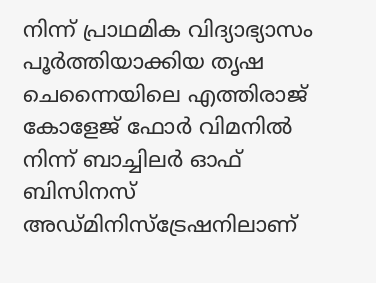നിന്ന് പ്രാഥമിക വിദ്യാഭ്യാസം പൂർത്തിയാക്കിയ തൃഷ ചെന്നൈയിലെ എത്തിരാജ് കോളേജ് ഫോർ വിമനിൽ നിന്ന് ബാച്ചിലർ ഓഫ് ബിസിനസ് അഡ്മിനിസ്ട്രേഷനിലാണ്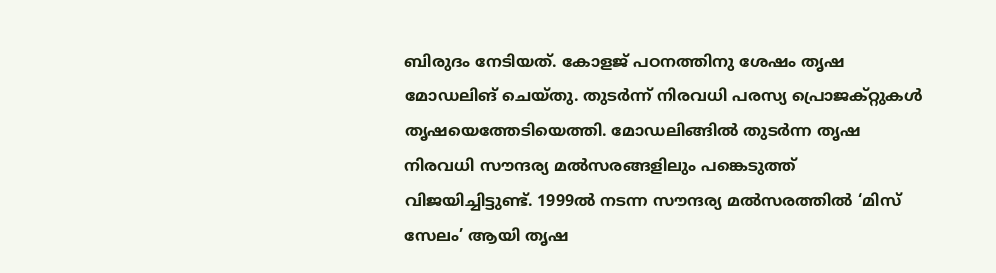ബിരുദം നേടിയത്. കോളജ് പഠനത്തിനു ശേഷം തൃഷ മോഡലിങ് ചെയ്തു. തുടർന്ന് നിരവധി പരസ്യ പ്രൊജക്റ്റുകൾ തൃഷയെത്തേടിയെത്തി. മോഡലിങ്ങിൽ തുടർന്ന തൃഷ നിരവധി സൗന്ദര്യ മൽസരങ്ങളിലും പങ്കെടുത്ത് വിജയിച്ചിട്ടുണ്ട്. 1999ൽ നടന്ന സൗന്ദര്യ മൽസരത്തിൽ ‘മിസ് സേലം’ ആയി തൃഷ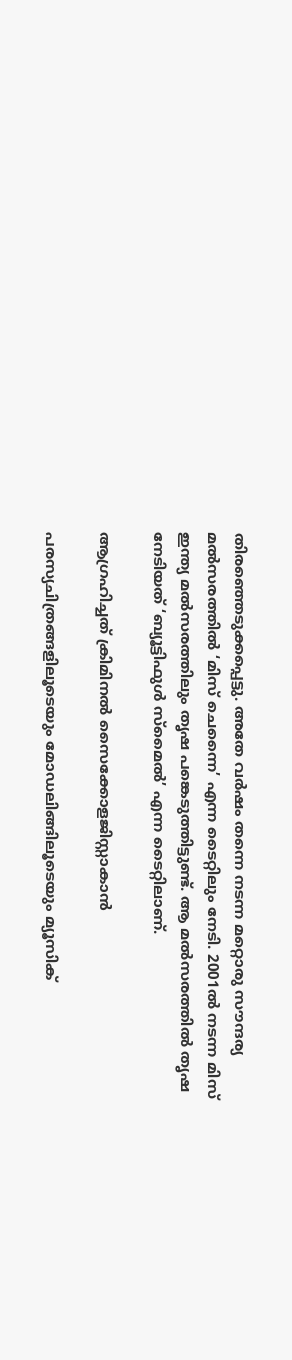തിരഞ്ഞെടുക്കപ്പെട്ടു. അതേ വർഷം തന്നെ നടന്ന മറ്റൊരു സൗന്ദര്യ മൽസരത്തിൽ ‘മിസ് ചെന്നൈ’ എന്ന ടൈറ്റിലും നേടി. 2001ൽ നടന്ന മിസ് ഇന്ത്യ മൽസരത്തിലും തൃഷ പങ്കെടുത്തിട്ടുണ്ട്. ആ മൽസരത്തിൽ തൃഷ നേടിയത് ‘ബ്യൂട്ടിഫുൾ സ്മൈൽ’ എന്ന ടൈറ്റിലാണ്.

ആഗ്രഹിച്ചത് ക്രിമിനൽ സൈക്കോളജിസ്റ്റാകാൻ

പരസ്യചിത്രങ്ങളിലൂടെയും മോഡലിങ്ങിലൂടെയും മ്യൂസിക്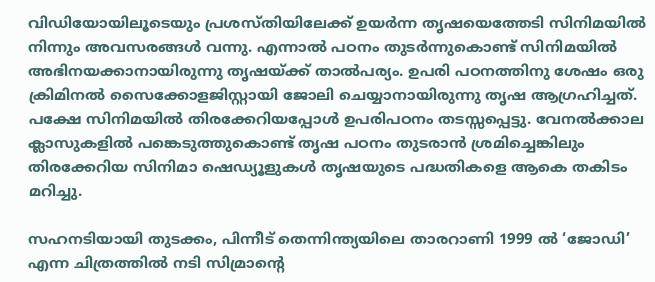വിഡിയോയിലൂടെയും പ്രശസ്തിയിലേക്ക് ഉയർന്ന തൃഷയെത്തേടി സിനിമയിൽ നിന്നും അവസരങ്ങൾ വന്നു. എന്നാൽ പഠനം തുടർന്നുകൊണ്ട് സിനിമയിൽ അഭിനയക്കാനായിരുന്നു തൃഷയ്ക്ക് താൽപര്യം. ഉപരി പഠനത്തിനു ശേഷം ഒരു ക്രിമിനൽ സൈക്കോളജിസ്റ്റായി ജോലി ചെയ്യാനായിരുന്നു തൃഷ ആഗ്രഹിച്ചത്. പക്ഷേ സിനിമയിൽ തിരക്കേറിയപ്പോൾ ഉപരിപഠനം തടസ്സപ്പെട്ടു. വേനൽക്കാല ക്ലാസുകളിൽ പങ്കെടുത്തുകൊണ്ട് തൃഷ പഠനം തുടരാൻ ശ്രമിച്ചെങ്കിലും തിരക്കേറിയ സിനിമാ ഷെഡ്യൂളുകൾ തൃഷയുടെ പദ്ധതികളെ ആകെ തകിടം മറിച്ചു.

സഹനടിയായി തുടക്കം, പിന്നീട് തെന്നിന്ത്യയിലെ താരറാണി 1999 ൽ ‘ജോഡി’ എന്ന ചിത്രത്തിൽ നടി സിമ്രാന്റെ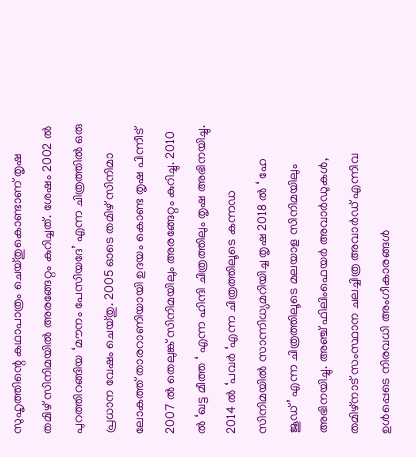സുഹൃത്തിന്റെ കഥാപാത്രം ചെയ്തുകൊണ്ടാണ് തൃഷ തമിഴ് സിനിമയിൽ അരങ്ങേറ്റം കുറിച്ചത്. ശേഷം 2002 ൽ പുറത്തിറങ്ങിയ ‘മൗനം പേസിയദേ’ എന്ന ചിത്രത്തിൽ ഒരു പ്രധാന വേഷം ചെയ്തു. 2005 ഓടെ തമിഴ് സിനിമാ ലോകത്ത് താരറാണിയായി ഉദയം കൊണ്ട തൃഷ പിന്നീട് 2007 ൽ തെലുങ്ക് സിനിമയിലും അരങ്ങേറ്റം കുറിച്ചു. 2010 ൽ ‘ഖട്ട മീത്ത ‘ എന്ന ഹിന്ദി ചിത്രത്തിലും തൃഷ അഭിനയിച്ചു. 2014 ൽ ‘പവർ ‘എന്ന ചിത്രത്തിലൂടെ കന്നഡ സിനിമയിൽ സാന്നിധ്യമറിയിച്ച തൃഷ 2018 ൽ ‘ ഹേ ജൂഡ്’ എന്ന ചിത്രത്തിലൂടെ മലയാള സിനിമയിലും അഭിനയിച്ചു. അഞ്ച് ഫിലിംഫെയർ അവാർഡുകൾ, തമിഴ്നാട് സംസ്ഥാന ചലച്ചിത്ര അവാർഡ് എന്നിവ ഉൾപ്പെടെ നിരവധി അംഗീകാരങ്ങൾ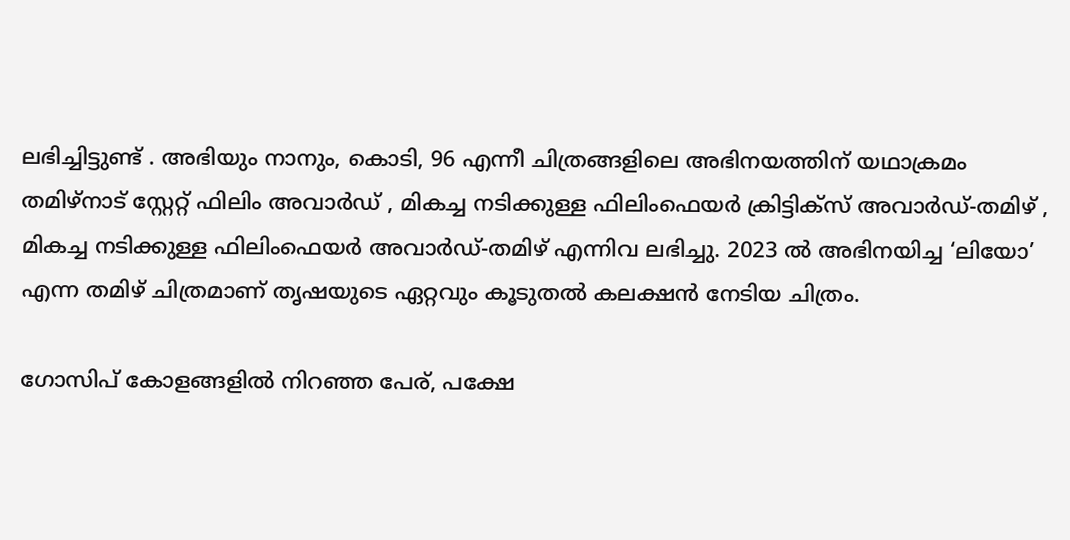ലഭിച്ചിട്ടുണ്ട് . അഭിയും നാനും, കൊടി, 96 എന്നീ ചിത്രങ്ങളിലെ അഭിനയത്തിന് യഥാക്രമം തമിഴ്‌നാട് സ്റ്റേറ്റ് ഫിലിം അവാർഡ് , മികച്ച നടിക്കുള്ള ഫിലിംഫെയർ ക്രിട്ടിക്‌സ് അവാർഡ്-തമിഴ് , മികച്ച നടിക്കുള്ള ഫിലിംഫെയർ അവാർഡ്-തമിഴ് എന്നിവ ലഭിച്ചു. 2023 ൽ അഭിനയിച്ച ‘ലിയോ’ എന്ന തമിഴ് ചിത്രമാണ് തൃഷയുടെ ഏറ്റവും കൂടുതൽ കലക്ഷൻ നേടിയ ചിത്രം.

ഗോസിപ് കോളങ്ങളിൽ നിറഞ്ഞ പേര്, പക്ഷേ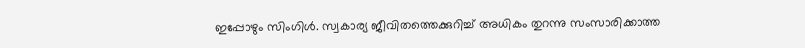ഇപ്പോഴും സിംഗിൾ. സ്വകാര്യ ജീവിതത്തെക്കുറിച്ച് അധികം തുറന്നു സംസാരിക്കാത്ത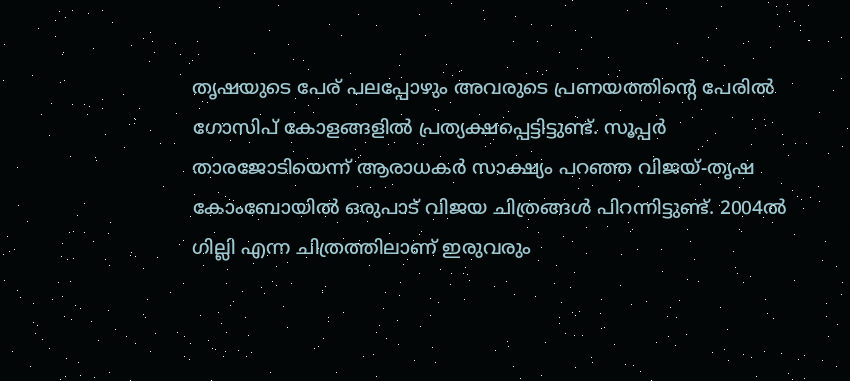തൃഷയുടെ പേര് പലപ്പോഴും അവരുടെ പ്രണയത്തിന്റെ പേരിൽ ഗോസിപ് കോളങ്ങളിൽ പ്രത്യക്ഷപ്പെട്ടിട്ടുണ്ട്. സൂപ്പർ താരജോടിയെന്ന് ആരാധകർ സാക്ഷ്യം പറഞ്ഞ വിജയ്-തൃഷ കോംബോയിൽ ഒരുപാട് വിജയ ചിത്രങ്ങൾ പിറന്നിട്ടുണ്ട്. 2004ൽ ഗില്ലി എന്ന ചിത്രത്തിലാണ് ഇരുവരും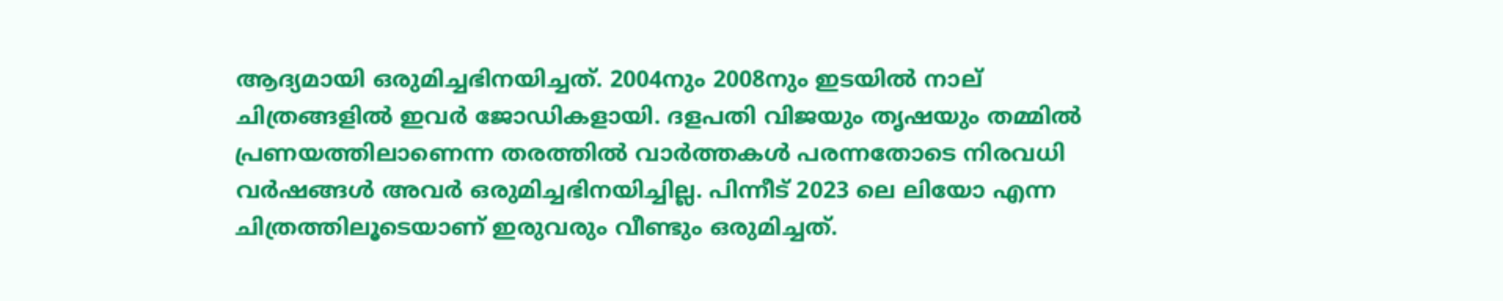ആദ്യമായി ഒരുമിച്ചഭിനയിച്ചത്. 2004നും 2008നും ഇടയിൽ നാല് ചിത്രങ്ങളിൽ ഇവർ ജോഡികളായി. ദളപതി വിജയും തൃഷയും തമ്മിൽ പ്രണയത്തിലാണെന്ന തരത്തിൽ വാർത്തകൾ പരന്നതോടെ നിരവധി വർഷങ്ങൾ അവർ ഒരുമിച്ചഭിനയിച്ചില്ല. പിന്നീട് 2023 ലെ ലിയോ എന്ന ചിത്രത്തിലൂടെയാണ് ഇരുവരും വീണ്ടും ഒരുമിച്ചത്.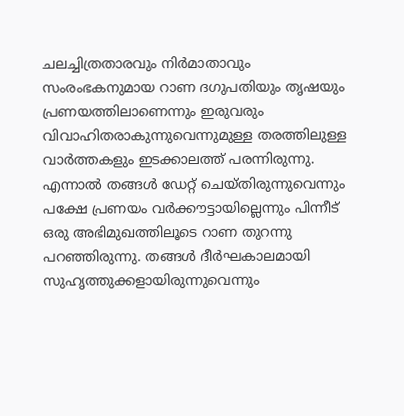ചലച്ചിത്രതാരവും നിർമാതാവും സംരംഭകനുമായ റാണ ദഗുപതിയും തൃഷയും പ്രണയത്തിലാണെന്നും ഇരുവരും വിവാഹിതരാകുന്നുവെന്നുമുള്ള തരത്തിലുള്ള വാർത്തകളും ഇടക്കാലത്ത് പരന്നിരുന്നു. എന്നാൽ തങ്ങൾ ഡേറ്റ് ചെയ്തിരുന്നുവെന്നും പക്ഷേ പ്രണയം വർക്കൗട്ടായില്ലെന്നും പിന്നീട് ഒരു അഭിമുഖത്തിലൂടെ റാണ തുറന്നു പറഞ്ഞിരുന്നു. തങ്ങൾ ദീർഘകാലമായി സുഹൃത്തുക്കളായിരുന്നുവെന്നും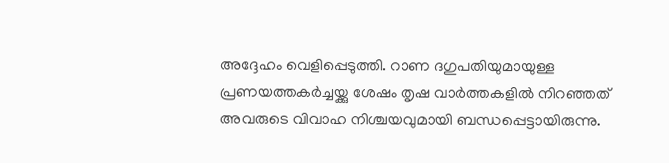അദ്ദേഹം വെളിപ്പെടുത്തി. റാണ ദഗുപതിയുമായുള്ള പ്രണയത്തകർച്ചയ്ക്കു ശേഷം തൃഷ വാർത്തകളിൽ നിറഞ്ഞത് അവരുടെ വിവാഹ നിശ്ചയവുമായി ബന്ധപ്പെട്ടായിരുന്നു.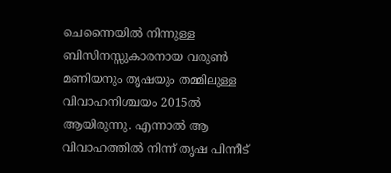ചെന്നൈയിൽ നിന്നുള്ള ബിസിനസ്സുകാരനായ വരുൺ മണിയനും തൃഷയും തമ്മിലുള്ള വിവാഹനിശ്ചയം 2015ൽ ആയിരുന്നു. എന്നാൽ ആ വിവാഹത്തിൽ നിന്ന് തൃഷ പിന്നീട്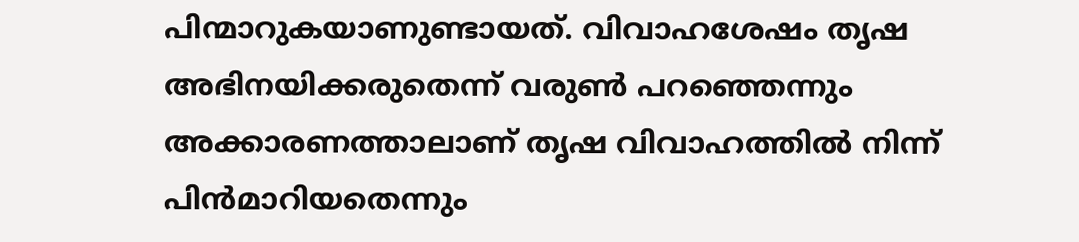പിന്മാറുകയാണുണ്ടായത്. വിവാഹശേഷം തൃഷ അഭിനയിക്കരുതെന്ന് വരുൺ പറഞ്ഞെന്നും അക്കാരണത്താലാണ് തൃഷ വിവാഹത്തിൽ നിന്ന് പിൻമാറിയതെന്നും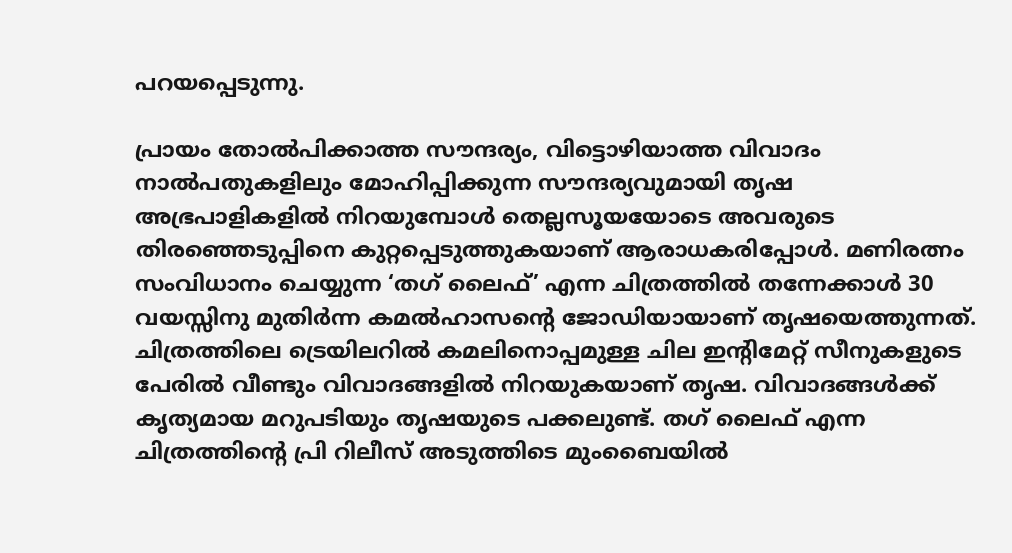പറയപ്പെടുന്നു.

പ്രായം തോൽപിക്കാത്ത സൗന്ദര്യം, വിട്ടൊഴിയാത്ത വിവാദം നാൽപതുകളിലും മോഹിപ്പിക്കുന്ന സൗന്ദര്യവുമായി തൃഷ അഭ്രപാളികളിൽ നിറയുമ്പോൾ തെല്ലസൂയയോടെ അവരുടെ തിരഞ്ഞെടുപ്പിനെ കുറ്റപ്പെടുത്തുകയാണ് ആരാധകരിപ്പോൾ. മണിരത്നം സംവിധാനം ചെയ്യുന്ന ‘തഗ് ലൈഫ്’ എന്ന ചിത്രത്തിൽ തന്നേക്കാൾ 30 വയസ്സിനു മുതിർന്ന കമൽഹാസന്റെ ജോഡിയായാണ് തൃഷയെത്തുന്നത്. ചിത്രത്തിലെ ട്രെയിലറിൽ കമലിനൊപ്പമുള്ള ചില ഇന്റിമേറ്റ് സീനുകളുടെ പേരിൽ വീണ്ടും വിവാദങ്ങളിൽ നിറയുകയാണ് തൃഷ. വിവാദങ്ങൾക്ക് കൃത്യമായ മറുപടിയും തൃഷയുടെ പക്കലുണ്ട്. തഗ് ലൈഫ് എന്ന ചിത്രത്തിന്റെ പ്രി റിലീസ് അടുത്തിടെ മുംബൈയിൽ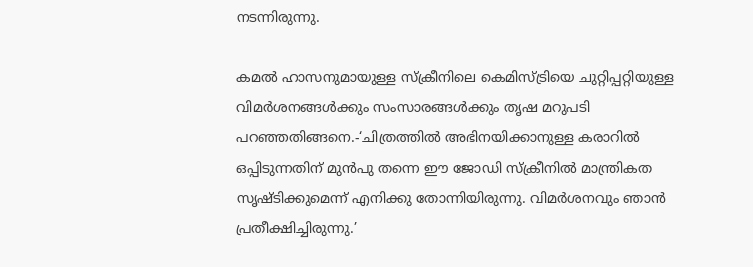നടന്നിരുന്നു.

കമൽ ഹാസനുമായുള്ള സ്‌ക്രീനിലെ കെമിസ്ട്രിയെ ചുറ്റിപ്പറ്റിയുള്ള വിമർശനങ്ങൾക്കും സംസാരങ്ങൾക്കും തൃഷ മറുപടി പറഞ്ഞതിങ്ങനെ.-‘ചിത്രത്തിൽ അഭിനയിക്കാനുള്ള കരാറിൽ ഒപ്പിടുന്നതിന് മുൻപു തന്നെ ഈ ജോഡി സ്‌ക്രീനിൽ മാന്ത്രികത സൃഷ്ടിക്കുമെന്ന് എനിക്കു തോന്നിയിരുന്നു. വിമർശനവും ഞാൻ പ്രതീക്ഷിച്ചിരുന്നു.’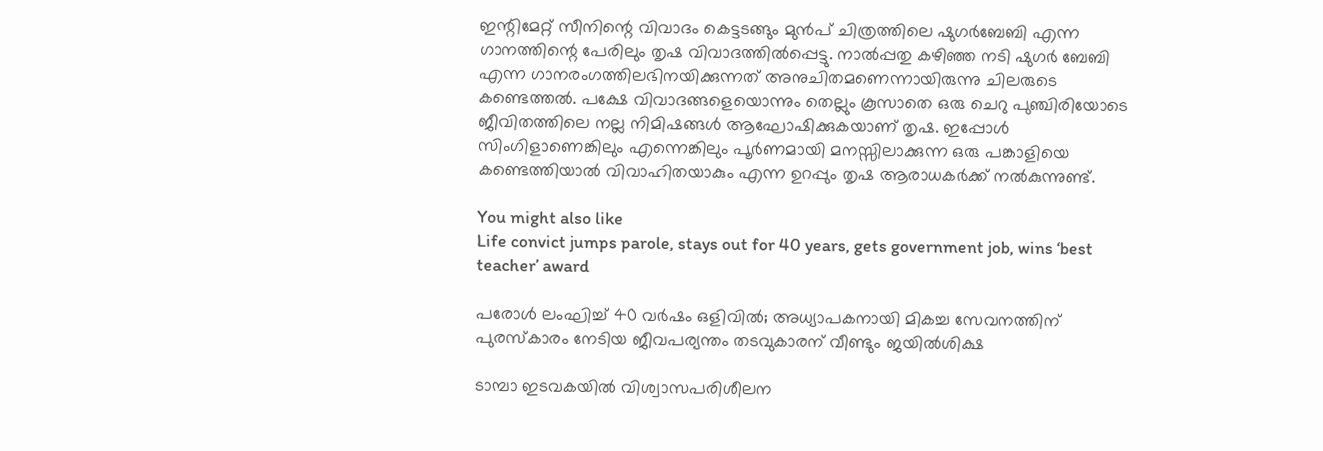ഇന്റിമേറ്റ് സീനിന്റെ വിവാദം കെട്ടടങ്ങും മുൻപ് ചിത്രത്തിലെ ഷുഗർബേബി എന്ന ഗാനത്തിന്റെ പേരിലും തൃഷ വിവാദത്തിൽപ്പെട്ടു. നാൽപ്പതു കഴിഞ്ഞ നടി ഷുഗർ ബേബി എന്ന ഗാനരംഗത്തിലഭിനയിക്കുന്നത് അനുചിതമണെന്നായിരുന്നു ചിലരുടെ കണ്ടെത്തൽ. പക്ഷേ വിവാദങ്ങളെയൊന്നും തെല്ലും കൂസാതെ ഒരു ചെറു പുഞ്ചിരിയോടെ ജീവിതത്തിലെ നല്ല നിമിഷങ്ങൾ ആഘോഷിക്കുകയാണ് തൃഷ. ഇപ്പോൾ സിംഗിളാണെങ്കിലും എന്നെങ്കിലും പൂർണമായി മനസ്സിലാക്കുന്ന ഒരു പങ്കാളിയെ കണ്ടെത്തിയാൽ വിവാഹിതയാകും എന്ന ഉറപ്പും തൃഷ ആരാധകർക്ക് നൽകുന്നുണ്ട്.

You might also like
Life convict jumps parole, stays out for 40 years, gets government job, wins ‘best teacher’ award

പരോൾ ലംഘിച്ച് 40 വർഷം ഒളിവിൽ; അധ്യാപകനായി മികച്ച സേവനത്തിന് പുരസ്കാരം നേടിയ ജീവപര്യന്തം തടവുകാരന് വീണ്ടും ജയിൽശിക്ഷ

ടാമ്പാ ഇടവകയില്‍ വിശ്വാസപരിശീലന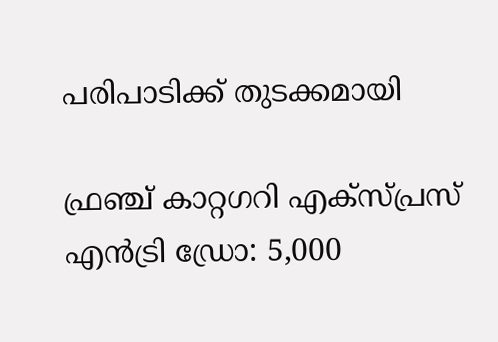പരിപാടിക്ക് തുടക്കമായി

ഫ്രഞ്ച് കാറ്റഗറി എക്സ്പ്രസ് എൻട്രി ഡ്രോ: 5,000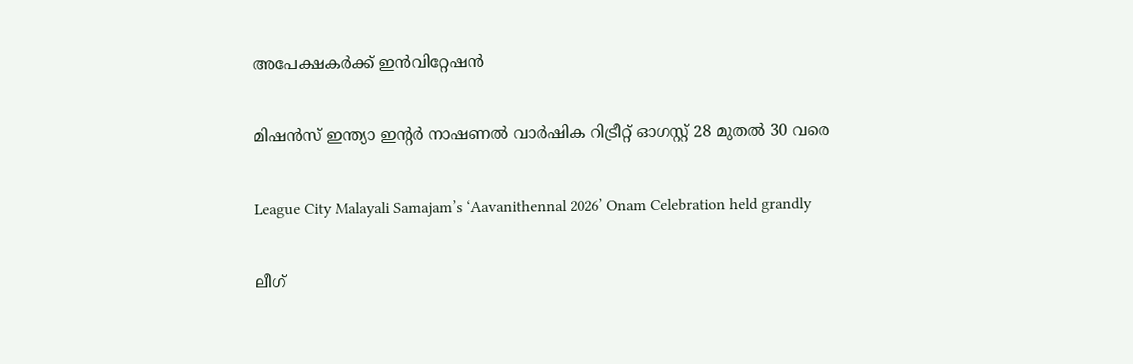അപേക്ഷകർക്ക് ഇൻവിറ്റേഷൻ

മിഷന്‍സ് ഇന്ത്യാ ഇന്‍റര്‍ നാഷണല്‍ വാര്‍ഷിക റിട്രീറ്റ് ഓഗസ്റ്റ് 28 മുതല്‍ 30 വരെ

League City Malayali Samajam’s ‘Aavanithennal 2026’ Onam Celebration held grandly

ലീഗ്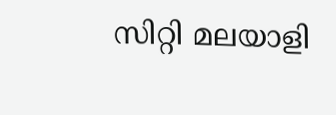സിറ്റി മലയാളി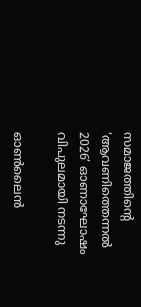സമാജത്തിന്റെ ‘ആവണിത്തെന്നൽ 2026’ ഓണാഘോഷം വിപുലമായി നടന്നു

ഓൺലൈൻ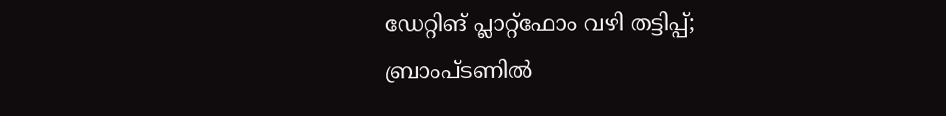ഡേറ്റിങ് പ്ലാറ്റ്‌ഫോം വഴി തട്ടിപ്പ്; ബ്രാംപ്ടണിൽ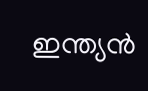ഇന്ത്യൻ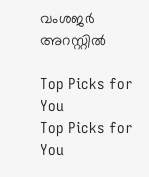വംശജർ അറസ്റ്റിൽ

Top Picks for You
Top Picks for You